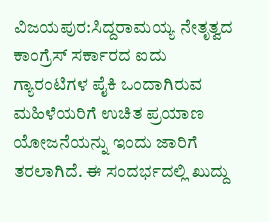ವಿಜಯಪುರ:ಸಿದ್ದರಾಮಯ್ಯ ನೇತೃತ್ವದ ಕಾಂಗ್ರೆಸ್ ಸರ್ಕಾರದ ಐದು ಗ್ಯಾರಂಟಿಗಳ ಪೈಕಿ ಒಂದಾಗಿರುವ ಮಹಿಳೆಯರಿಗೆ ಉಚಿತ ಪ್ರಯಾಣ ಯೋಜನೆಯನ್ನು ಇಂದು ಜಾರಿಗೆ ತರಲಾಗಿದೆ. ಈ ಸಂದರ್ಭದಲ್ಲಿ ಖುದ್ದು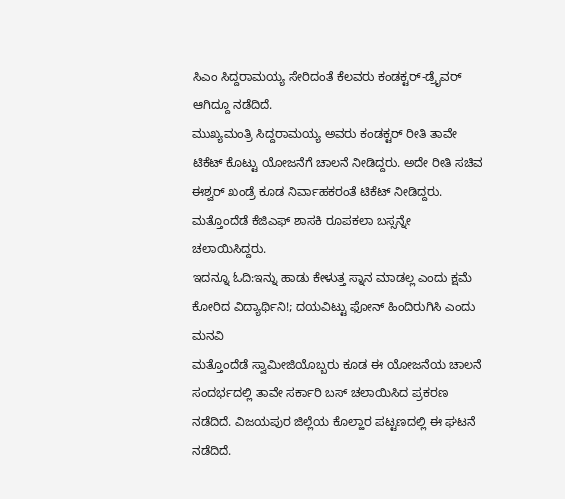ಸಿಎಂ ಸಿದ್ದರಾಮಯ್ಯ ಸೇರಿದಂತೆ ಕೆಲವರು ಕಂಡಕ್ಟರ್-ಡ್ರೈವರ್ ಆಗಿದ್ದೂ ನಡೆದಿದೆ.
ಮುಖ್ಯಮಂತ್ರಿ ಸಿದ್ದರಾಮಯ್ಯ ಅವರು ಕಂಡಕ್ಟರ್ ರೀತಿ ತಾವೇ ಟಿಕೆಟ್ ಕೊಟ್ಟು ಯೋಜನೆಗೆ ಚಾಲನೆ ನೀಡಿದ್ದರು. ಅದೇ ರೀತಿ ಸಚಿವ ಈಶ್ವರ್ ಖಂಡ್ರೆ ಕೂಡ ನಿರ್ವಾಹಕರಂತೆ ಟಿಕೆಟ್ ನೀಡಿದ್ದರು. ಮತ್ತೊಂದೆಡೆ ಕೆಜಿಎಫ್ ಶಾಸಕಿ ರೂಪಕಲಾ ಬಸ್ಸನ್ನೇ ಚಲಾಯಿಸಿದ್ದರು.
ಇದನ್ನೂ ಓದಿ:ಇನ್ನು ಹಾಡು ಕೇಳುತ್ತ ಸ್ನಾನ ಮಾಡಲ್ಲ ಎಂದು ಕ್ಷಮೆ ಕೋರಿದ ವಿದ್ಯಾರ್ಥಿನಿ!; ದಯವಿಟ್ಟು ಫೋನ್ ಹಿಂದಿರುಗಿಸಿ ಎಂದು ಮನವಿ
ಮತ್ತೊಂದೆಡೆ ಸ್ವಾಮೀಜಿಯೊಬ್ಬರು ಕೂಡ ಈ ಯೋಜನೆಯ ಚಾಲನೆ ಸಂದರ್ಭದಲ್ಲಿ ತಾವೇ ಸರ್ಕಾರಿ ಬಸ್ ಚಲಾಯಿಸಿದ ಪ್ರಕರಣ ನಡೆದಿದೆ. ವಿಜಯಪುರ ಜಿಲ್ಲೆಯ ಕೊಲ್ಹಾರ ಪಟ್ಟಣದಲ್ಲಿ ಈ ಘಟನೆ ನಡೆದಿದೆ.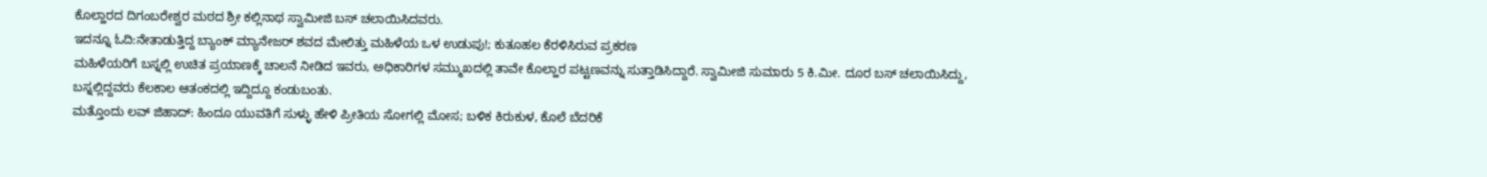ಕೊಲ್ಹಾರದ ದಿಗಂಬರೇಶ್ವರ ಮಠದ ಶ್ರೀ ಕಲ್ಲಿನಾಥ ಸ್ವಾಮೀಜಿ ಬಸ್ ಚಲಾಯಿಸಿದವರು.
ಇದನ್ನೂ ಓದಿ:ನೇತಾಡುತ್ತಿದ್ದ ಬ್ಯಾಂಕ್ ಮ್ಯಾನೇಜರ್ ಶವದ ಮೇಲಿತ್ತು ಮಹಿಳೆಯ ಒಳ ಉಡುಪು!; ಕುತೂಹಲ ಕೆರಳಿಸಿರುವ ಪ್ರಕರಣ
ಮಹಿಳೆಯರಿಗೆ ಬಸ್ನಲ್ಲಿ ಉಚಿತ ಪ್ರಯಾಣಕ್ಕೆ ಚಾಲನೆ ನೀಡಿದ ಇವರು, ಅಧಿಕಾರಿಗಳ ಸಮ್ಮುಖದಲ್ಲಿ ತಾವೇ ಕೊಲ್ಹಾರ ಪಟ್ಟಣವನ್ನು ಸುತ್ತಾಡಿಸಿದ್ದಾರೆ. ಸ್ವಾಮೀಜಿ ಸುಮಾರು 5 ಕಿ.ಮೀ. ದೂರ ಬಸ್ ಚಲಾಯಿಸಿದ್ದು, ಬಸ್ನಲ್ಲಿದ್ದವರು ಕೆಲಕಾಲ ಆತಂಕದಲ್ಲಿ ಇದ್ದಿದ್ದೂ ಕಂಡುಬಂತು.
ಮತ್ತೊಂದು ಲವ್ ಜಿಹಾದ್: ಹಿಂದೂ ಯುವತಿಗೆ ಸುಳ್ಳು ಹೇಳಿ ಪ್ರೀತಿಯ ಸೋಗಲ್ಲಿ ಮೋಸ; ಬಳಿಕ ಕಿರುಕುಳ, ಕೊಲೆ ಬೆದರಿಕೆ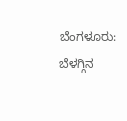ಬೆಂಗಳೂರು: ಬೆಳಗ್ಗಿನ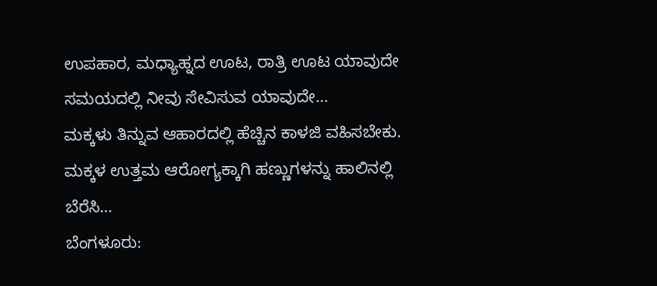ಉಪಹಾರ, ಮಧ್ಯಾಹ್ನದ ಊಟ, ರಾತ್ರಿ ಊಟ ಯಾವುದೇ ಸಮಯದಲ್ಲಿ ನೀವು ಸೇವಿಸುವ ಯಾವುದೇ…
ಮಕ್ಕಳು ತಿನ್ನುವ ಆಹಾರದಲ್ಲಿ ಹೆಚ್ಚಿನ ಕಾಳಜಿ ವಹಿಸಬೇಕು. ಮಕ್ಕಳ ಉತ್ತಮ ಆರೋಗ್ಯಕ್ಕಾಗಿ ಹಣ್ಣುಗಳನ್ನು ಹಾಲಿನಲ್ಲಿ ಬೆರೆಸಿ…
ಬೆಂಗಳೂರು: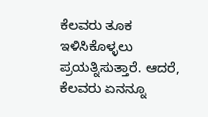ಕೆಲವರು ತೂಕ ಇಳಿಸಿಕೊಳ್ಳಲು ಪ್ರಯತ್ನಿಸುತ್ತಾರೆ. ಆದರೆ, ಕೆಲವರು ಏನನ್ನೂ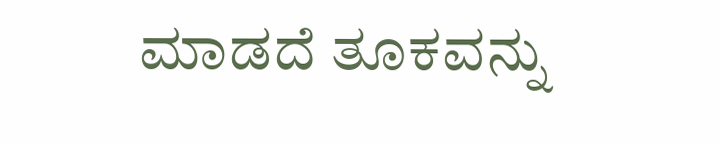ಮಾಡದೆ ತೂಕವನ್ನು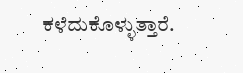ಕಳೆದುಕೊಳ್ಳುತ್ತಾರೆ.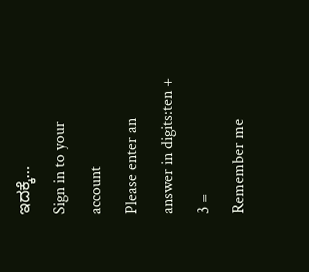ಇದಕ್ಕೆ…
Sign in to your account
Please enter an answer in digits:ten + 3 =
Remember me